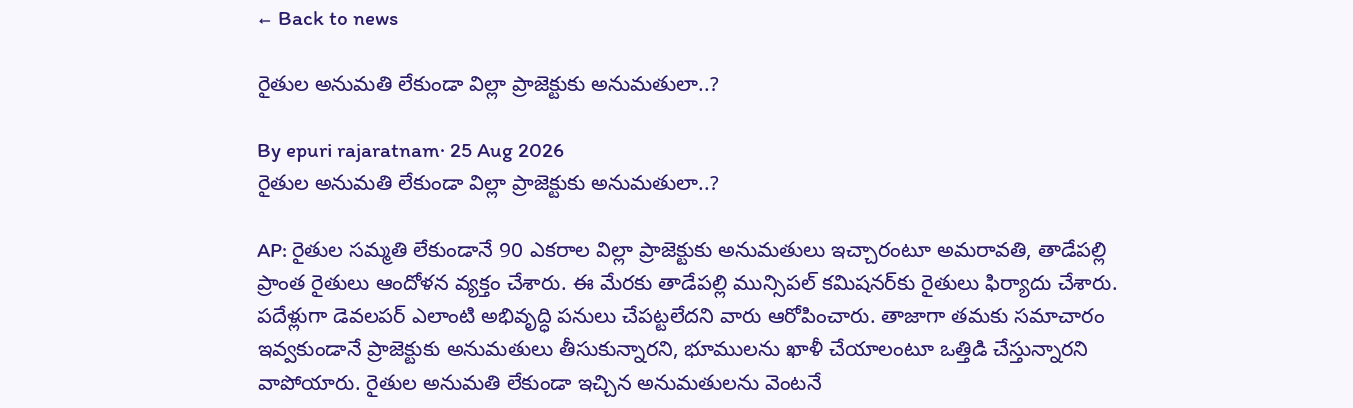← Back to news

రైతుల అనుమతి లేకుండా విల్లా ప్రాజెక్టుకు అనుమతులా..?

By epuri rajaratnam· 25 Aug 2026
రైతుల అనుమతి లేకుండా విల్లా ప్రాజెక్టుకు అనుమతులా..?

AP: రైతుల సమ్మతి లేకుండానే 90 ఎకరాల విల్లా ప్రాజెక్టుకు అనుమతులు ఇచ్చారంటూ అమరావతి, తాడేపల్లి ప్రాంత రైతులు ఆందోళన వ్యక్తం చేశారు. ఈ మేరకు తాడేపల్లి మున్సిపల్ కమిషనర్‌కు రైతులు ఫిర్యాదు చేశారు. పదేళ్లుగా డెవలపర్ ఎలాంటి అభివృద్ధి పనులు చేపట్టలేదని వారు ఆరోపించారు. తాజాగా తమకు సమాచారం ఇవ్వకుండానే ప్రాజెక్టుకు అనుమతులు తీసుకున్నారని, భూములను ఖాళీ చేయాలంటూ ఒత్తిడి చేస్తున్నారని వాపోయారు. రైతుల అనుమతి లేకుండా ఇచ్చిన అనుమతులను వెంటనే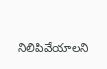నిలిపివేయాలని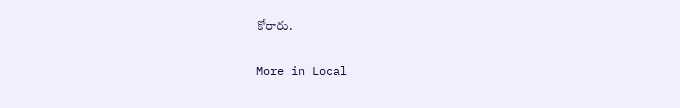కోరారు.

More in Local